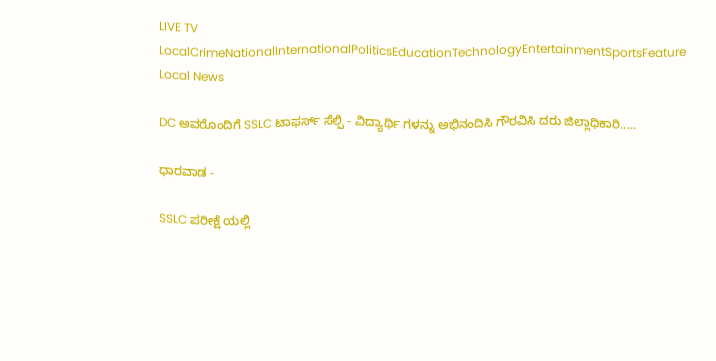LIVE TV LocalCrimeNationalInternationalPoliticsEducationTechnologyEntertainmentSportsFeature
Local News

DC ಅವರೊಂದಿಗೆ SSLC ಟಾಫರ್ಸ್ ಸೆಲ್ಪಿ - ವಿದ್ಯಾರ್ಥಿ ಗಳನ್ನು ಅಭಿನಂದಿಸಿ ಗೌರವಿಸಿ ದರು ಜಿಲ್ಲಾಧಿಕಾರಿ.....

ಧಾರವಾಡ -

SSLC ಪರೀಕ್ಷೆ ಯಲ್ಲಿ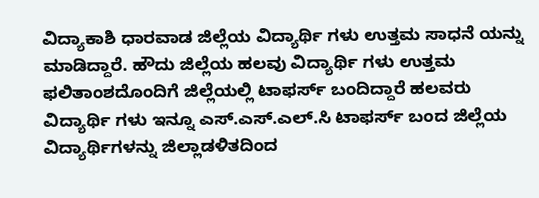ವಿದ್ಯಾಕಾಶಿ ಧಾರವಾಡ ಜಿಲ್ಲೆಯ ವಿದ್ಯಾರ್ಥಿ ಗಳು ಉತ್ತಮ ಸಾಧನೆ ಯನ್ನು ಮಾಡಿದ್ದಾರೆ. ಹೌದು ಜಿಲ್ಲೆಯ ಹಲವು ವಿದ್ಯಾರ್ಥಿ ಗಳು ಉತ್ತಮ ಫಲಿತಾಂಶದೊಂದಿಗೆ ಜಿಲ್ಲೆಯಲ್ಲಿ ಟಾಫರ್ಸ್ ಬಂದಿದ್ದಾರೆ ಹಲವರು ವಿದ್ಯಾರ್ಥಿ ಗಳು ಇನ್ನೂ ಎಸ್.ಎಸ್.ಎಲ್.ಸಿ ಟಾಫರ್ಸ್ ಬಂದ ಜಿಲ್ಲೆಯ ವಿದ್ಯಾರ್ಥಿಗಳನ್ನು ಜಿಲ್ಲಾಡಳಿತದಿಂದ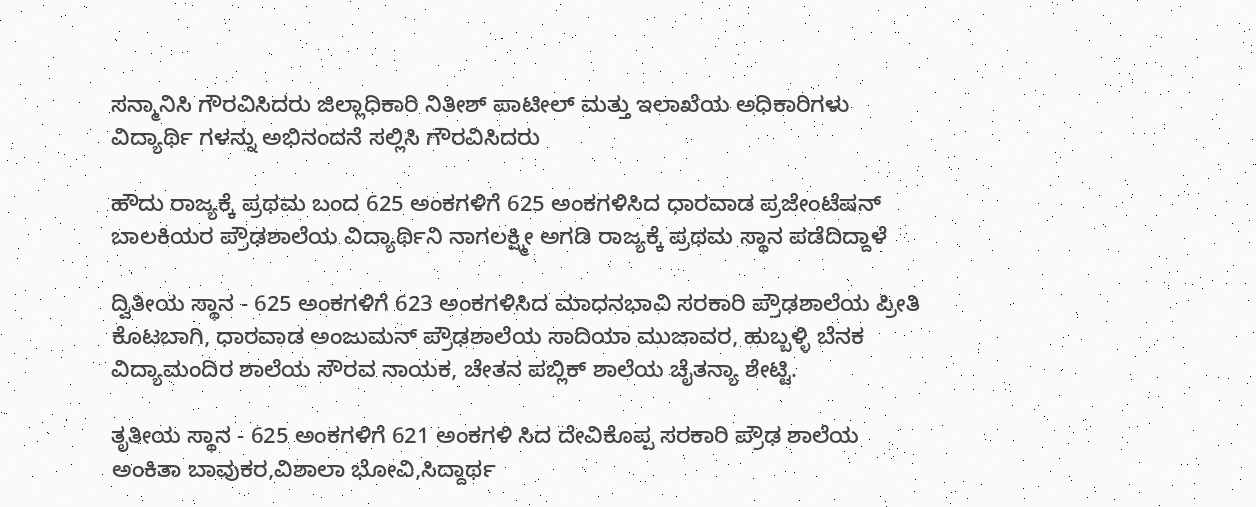ಸನ್ಮಾನಿಸಿ ಗೌರವಿಸಿದರು ಜಿಲ್ಲಾಧಿಕಾರಿ ನಿತೀಶ್ ಪಾಟೀಲ್ ಮತ್ತು ಇಲಾಖೆಯ ಅಧಿಕಾರಿಗಳು ವಿದ್ಯಾರ್ಥಿ ಗಳನ್ನು ಅಭಿನಂದನೆ ಸಲ್ಲಿಸಿ ಗೌರವಿಸಿದರು

ಹೌದು ರಾಜ್ಯಕ್ಕೆ ಪ್ರಥಮ ಬಂದ 625 ಅಂಕಗಳಿಗೆ 625 ಅಂಕಗಳಿಸಿದ ಧಾರವಾಡ ಪ್ರಜೇಂಟೆಷನ್ ಬಾಲಕಿಯರ ಪ್ರೌಢಶಾಲೆಯ ವಿದ್ಯಾರ್ಥಿನಿ ನಾಗಲಕ್ಷ್ಮೀ ಅಗಡಿ ರಾಜ್ಯಕ್ಕೆ ಪ್ರಥಮ ಸ್ಥಾನ ಪಡೆದಿದ್ದಾಳೆ

ದ್ವಿತೀಯ ಸ್ಥಾನ - 625 ಅಂಕಗಳಿಗೆ 623 ಅಂಕಗಳಿಸಿದ ಮಾಧನಭಾವಿ ಸರಕಾರಿ ಪ್ರೌಢಶಾಲೆಯ ಪ್ರೀತಿ ಕೊಟಬಾಗಿ, ಧಾರವಾಡ ಅಂಜುಮನ್ ಪ್ರೌಢಶಾಲೆಯ ಸಾದಿಯಾ ಮುಜಾವರ, ಹುಬ್ಬಳ್ಳಿ ಬೆನಕ ವಿದ್ಯಾಮಂದಿರ ಶಾಲೆಯ ಸೌರವ ನಾಯಕ, ಚೇತನ ಪಬ್ಲಿಕ್ ಶಾಲೆಯ ಚೈತನ್ಯಾ ಶೇಟ್ಟಿ.

ತೃತೀಯ ಸ್ಥಾನ - 625 ಅಂಕಗಳಿಗೆ 621 ಅಂಕಗಳಿ ಸಿದ ದೇವಿಕೊಪ್ಪ ಸರಕಾರಿ ಪ್ರೌಢ ಶಾಲೆಯ ಅಂಕಿತಾ ಬಾವುಕರ,ವಿಶಾಲಾ ಭೋವಿ,ಸಿದ್ದಾರ್ಥ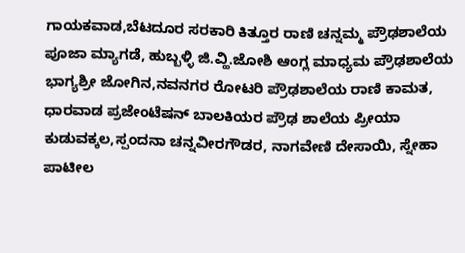ಗಾಯಕವಾಡ,ಬೆಟದೂರ ಸರಕಾರಿ ಕಿತ್ತೂರ ರಾಣಿ ಚನ್ನಮ್ಮ ಪ್ರೌಢಶಾಲೆಯ ಪೂಜಾ ಮ್ಯಾಗಡೆ, ಹುಬ್ಬಳ್ಳಿ ಜಿ.ವ್ಹಿ.ಜೋಶಿ ಆಂಗ್ಲ ಮಾಧ್ಯಮ ಪ್ರೌಢಶಾಲೆಯ ಭಾಗ್ಯಶ್ರೀ ಜೋಗಿನ,ನವನಗರ ರೋಟರಿ ಪ್ರೌಢಶಾಲೆಯ ರಾಣಿ ಕಾಮತ, ಧಾರವಾಡ ಪ್ರಜೇಂಟೆಷನ್ ಬಾಲಕಿಯರ ಪ್ರೌಢ ಶಾಲೆಯ ಪ್ರೀಯಾ ಕುಡುವಕ್ಕಲ,ಸ್ಪಂದನಾ ಚನ್ನವೀರಗೌಡರ, ನಾಗವೇಣಿ ದೇಸಾಯಿ, ಸ್ನೇಹಾ ಪಾಟೀಲ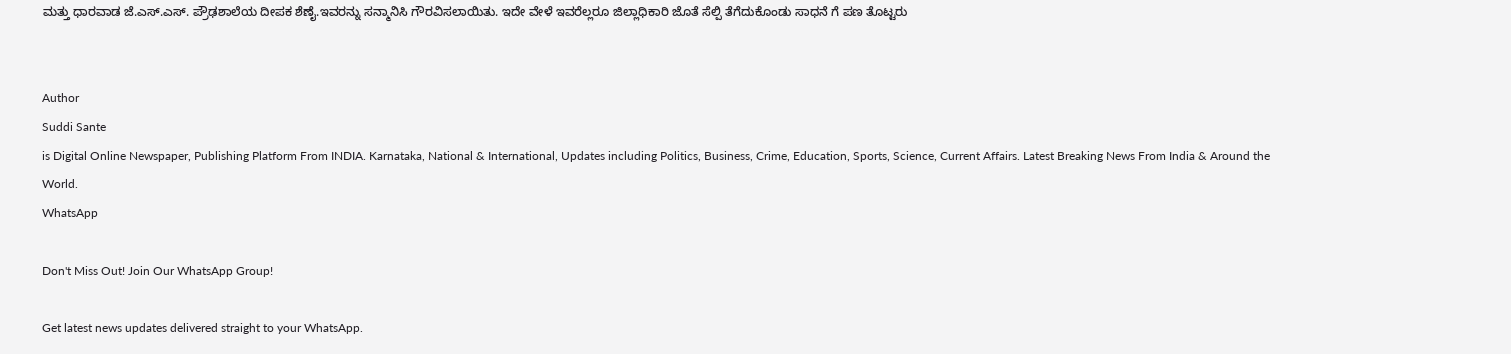ಮತ್ತು ಧಾರವಾಡ ಜೆ.ಎಸ್.ಎಸ್. ಪ್ರೌಢಶಾಲೆಯ ದೀಪಕ ಶೆಣೈ.ಇವರನ್ನು ಸನ್ಮಾನಿಸಿ ಗೌರವಿಸಲಾಯಿತು. ಇದೇ ವೇಳೆ ಇವರೆಲ್ಲರೂ ಜಿಲ್ಲಾಧಿಕಾರಿ ಜೊತೆ ಸೆಲ್ಪಿ ತೆಗೆದುಕೊಂಡು ಸಾಧನೆ ಗೆ ಪಣ ತೊಟ್ಟರು


Author
Suddi Sante
is Digital Online Newspaper, Publishing Platform From INDIA. Karnataka, National & International, Updates including Politics, Business, Crime, Education, Sports, Science, Current Affairs. Latest Breaking News From India & Around the World.
WhatsApp

Don't Miss Out! Join Our WhatsApp Group!

Get latest news updates delivered straight to your WhatsApp.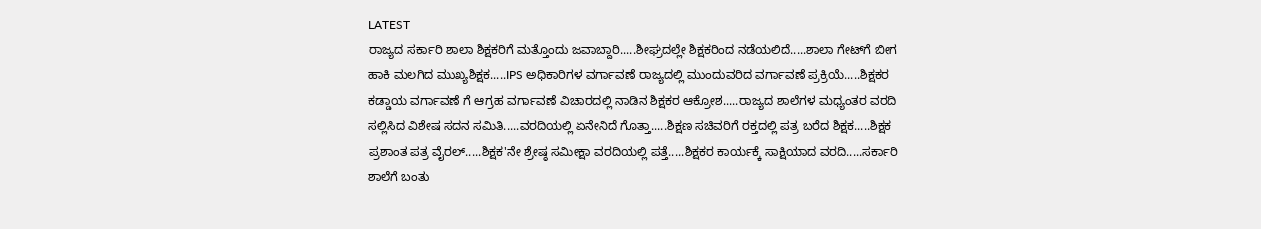LATEST
ರಾಜ್ಯದ ಸರ್ಕಾರಿ ಶಾಲಾ ಶಿಕ್ಷಕರಿಗೆ ಮತ್ತೊಂದು ಜವಾಬ್ದಾರಿ.....ಶೀಘ್ರದಲ್ಲೇ ಶಿಕ್ಷಕರಿಂದ ನಡೆಯಲಿದೆ.....ಶಾಲಾ ಗೇಟ್‌ಗೆ ಬೀಗ ಹಾಕಿ ಮಲಗಿದ ಮುಖ್ಯಶಿಕ್ಷಕ.....IPS ಅಧಿಕಾರಿಗಳ ವರ್ಗಾವಣೆ ರಾಜ್ಯದಲ್ಲಿ ಮುಂದುವರಿದ ವರ್ಗಾವಣೆ ಪ್ರಕ್ರಿಯೆ.....ಶಿಕ್ಷಕರ ಕಡ್ಡಾಯ ವರ್ಗಾವಣೆ ಗೆ ಆಗ್ರಹ ವರ್ಗಾವಣೆ ವಿಚಾರದಲ್ಲಿ ನಾಡಿನ ಶಿಕ್ಷಕರ ಆಕ್ರೋಶ.....ರಾಜ್ಯದ ಶಾಲೆಗಳ ಮಧ್ಯಂತರ ವರದಿ ಸಲ್ಲಿಸಿದ ವಿಶೇಷ ಸದನ ಸಮಿತಿ.....ವರದಿಯಲ್ಲಿ ಏನೇನಿದೆ ಗೊತ್ತಾ.....ಶಿಕ್ಷಣ ಸಚಿವರಿಗೆ ರಕ್ತದಲ್ಲಿ ಪತ್ರ ಬರೆದ ಶಿಕ್ಷಕ.....ಶಿಕ್ಷಕ ಪ್ರಶಾಂತ ಪತ್ರ ವೈರಲ್.....ಶಿಕ್ಷಕ'ನೇ ಶ್ರೇಷ್ಠ ಸಮೀಕ್ಷಾ ವರದಿಯಲ್ಲಿ ಪತ್ತೆ.....ಶಿಕ್ಷಕರ ಕಾರ್ಯಕ್ಕೆ ಸಾಕ್ಷಿಯಾದ ವರದಿ.....ಸರ್ಕಾರಿ ಶಾಲೆಗೆ ಬಂತು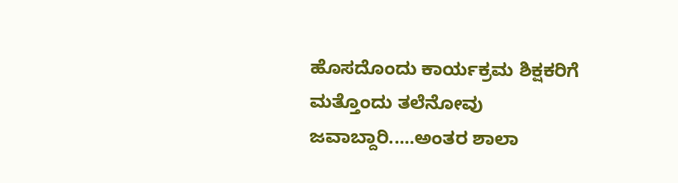ಹೊಸದೊಂದು ಕಾರ್ಯಕ್ರಮ ಶಿಕ್ಷಕರಿಗೆ ಮತ್ತೊಂದು ತಲೆನೋವು ಜವಾಬ್ದಾರಿ.....ಅಂತರ ಶಾಲಾ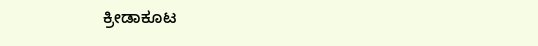ಕ್ರೀಡಾಕೂಟ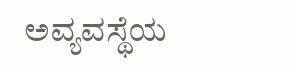ಅವ್ಯವಸ್ಥೆಯ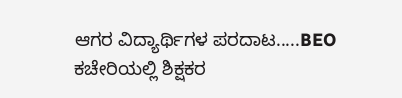ಆಗರ ವಿದ್ಯಾರ್ಥಿಗಳ ಪರದಾಟ.....BEO ಕಚೇರಿಯಲ್ಲಿ ಶಿಕ್ಷಕರ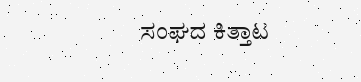ಸಂಘದ ಕಿತ್ತಾಟ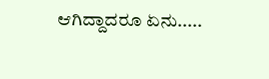ಆಗಿದ್ದಾದರೂ ಏನು.....